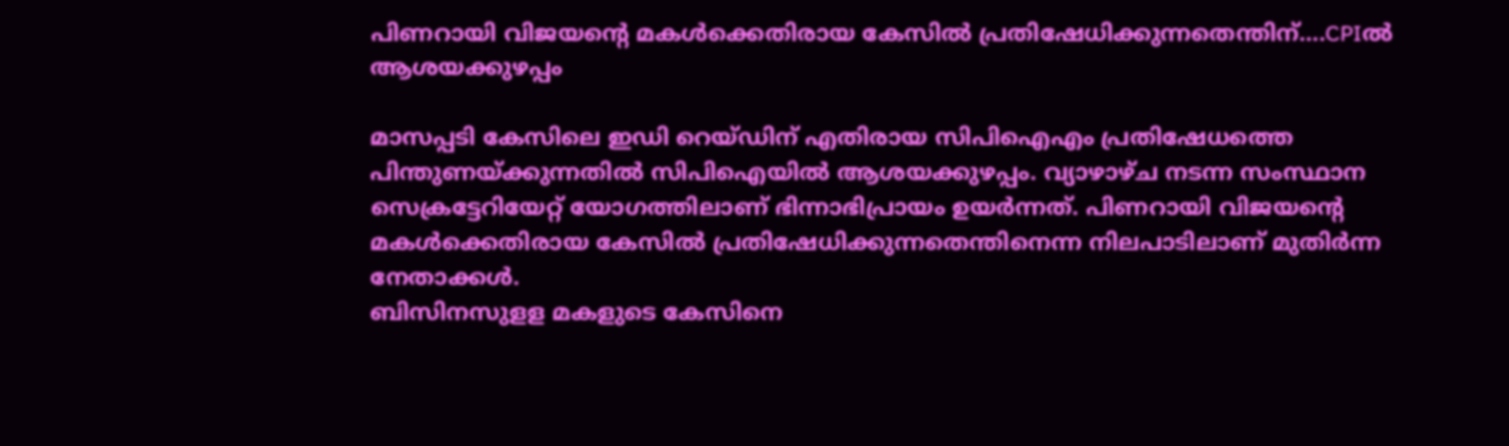പിണറായി വിജയന്റെ മകൾക്കെതിരായ കേസിൽ പ്രതിഷേധിക്കുന്നതെന്തിന്….CPIൽ ആശയക്കുഴപ്പം

മാസപ്പടി കേസിലെ ഇഡി റെയ്ഡിന് എതിരായ സിപിഐഎം പ്രതിഷേധത്തെ പിന്തുണയ്ക്കുന്നതിൽ സിപിഐയിൽ ആശയക്കുഴപ്പം. വ്യാഴാഴ്ച നടന്ന സംസ്ഥാന സെക്രട്ടേറിയേറ്റ് യോഗത്തിലാണ് ഭിന്നാഭിപ്രായം ഉയർന്നത്. പിണറായി വിജയന്റെ മകൾക്കെതിരായ കേസിൽ പ്രതിഷേധിക്കുന്നതെന്തിനെന്ന നിലപാടിലാണ് മുതിർന്ന നേതാക്കൾ.
ബിസിനസുളള മകളുടെ കേസിനെ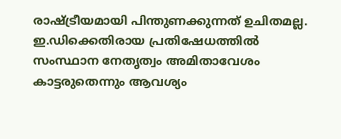രാഷ്ട്രീയമായി പിന്തുണക്കുന്നത് ഉചിതമല്ല. ഇ.ഡിക്കെതിരായ പ്രതിഷേധത്തിൽ സംസ്ഥാന നേതൃത്വം അമിതാവേശം കാട്ടരുതെന്നും ആവശ്യം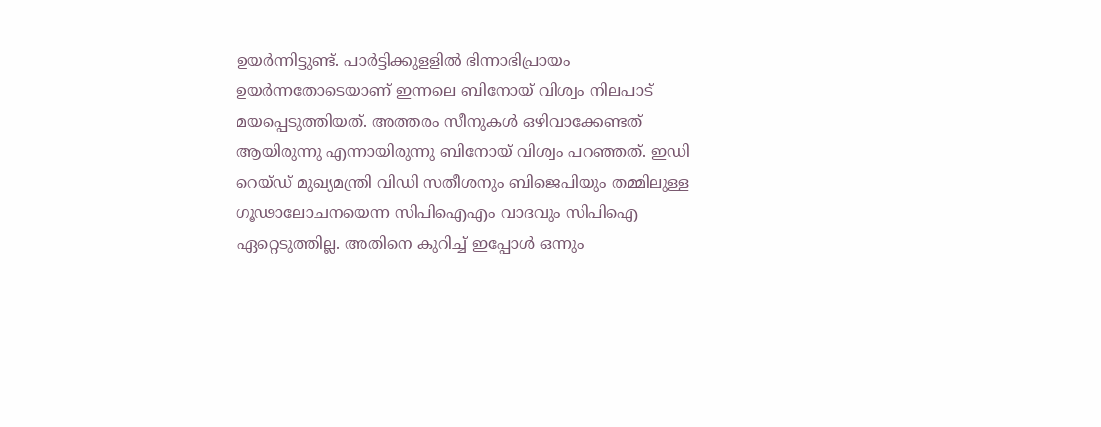ഉയർന്നിട്ടുണ്ട്. പാർട്ടിക്കുളളിൽ ഭിന്നാഭിപ്രായം ഉയർന്നതോടെയാണ് ഇന്നലെ ബിനോയ് വിശ്വം നിലപാട് മയപ്പെടുത്തിയത്. അത്തരം സീനുകൾ ഒഴിവാക്കേണ്ടത് ആയിരുന്നു എന്നായിരുന്നു ബിനോയ് വിശ്വം പറഞ്ഞത്. ഇഡി റെയ്ഡ് മുഖ്യമന്ത്രി വിഡി സതീശനും ബിജെപിയും തമ്മിലുള്ള ഗൂഢാലോചനയെന്ന സിപിഐഎം വാദവും സിപിഐ ഏറ്റെടുത്തില്ല. അതിനെ കുറിച്ച് ഇപ്പോൾ ഒന്നും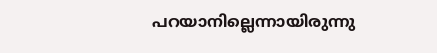പറയാനില്ലെന്നായിരുന്നു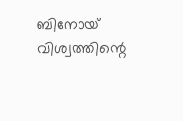ബിനോയ് വിശ്വത്തിന്റെ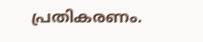പ്രതികരണം.